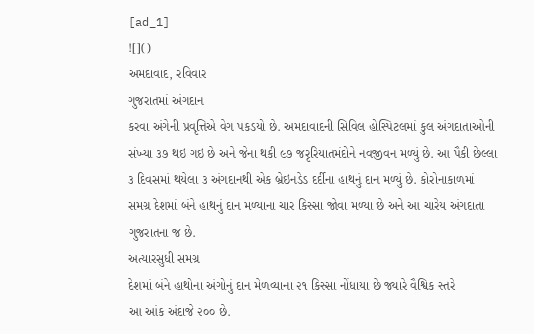[ad_1]
![]()
અમદાવાદ, રવિવાર
ગુજરાતમાં અંગદાન
કરવા અંગેની પ્રવૃત્તિએ વેગ પકડયો છે. અમદાવાદની સિવિલ હોસ્પિટલમાં કુલ અંગદાતાઓની
સંખ્યા ૩૭ થઇ ગઇ છે અને જેના થકી ૯૭ જરૃરિયાતમંદોને નવજીવન મળ્યું છે. આ પૈકી છેલ્લા
૩ દિવસમાં થયેલા ૩ અંગદાનથી એક બ્રેઇનડેડ દર્દીના હાથનું દાન મળ્યું છે. કોરોનાકાળમાં
સમગ્ર દેશમાં બંને હાથનું દાન મળ્યાના ચાર કિસ્સા જોવા મળ્યા છે અને આ ચારેય અંગદાતા
ગુજરાતના જ છે.
અત્યારસુધી સમગ્ર
દેશમાં બંને હાથોના અંગોનું દાન મેળવ્યાના ૨૧ કિસ્સા નોંધાયા છે જ્યારે વૈશ્વિક સ્તરે
આ આંક અંદાજે ૨૦૦ છે.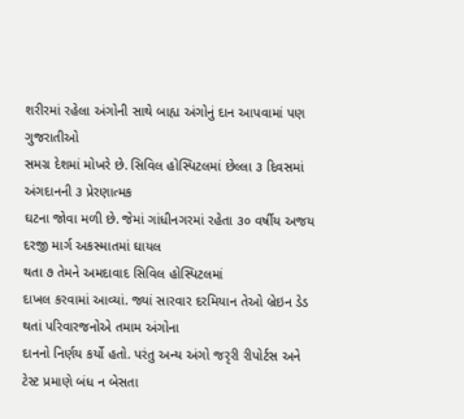શરીરમાં રહેલા અંગોની સાથે બાહ્ય અંગોનું દાન આપવામાં પણ ગુજરાતીઓ
સમગ્ર દેશમાં મોખરે છે. સિવિલ હોસ્પિટલમાં છેલ્લા ૩ દિવસમાં અંગદાનની ૩ પ્રેરણાત્મક
ઘટના જોવા મળી છે. જેમાં ગાંધીનગરમાં રહેતા ૩૦ વર્ષીય અજય દરજી માર્ગ અકસ્માતમાં ઘાયલ
થતા ૭ તેમને અમદાવાદ સિવિલ હોસ્પિટલમાં
દાખલ કરવામાં આવ્યાં. જ્યાં સારવાર દરમિયાન તેઓ બ્રેઇન ડેડ થતાં પરિવારજનોએ તમામ અંગોના
દાનનો નિર્ણય કર્યો હતો. પરંતુ અન્ય અંગો જરૃરી રીપોર્ટસ અને ટેસ્ટ પ્રમાણે બંધ ન બેસતા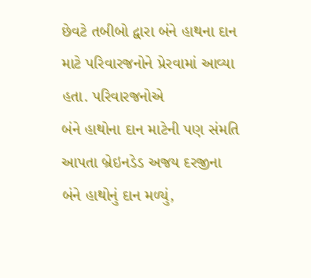છેવટે તબીબો દ્વારા બંને હાથના દાન માટે પરિવારજનોને પ્રેરવામાં આવ્યા હતા. પરિવારજનોએ
બંને હાથોના દાન માટેની પણ સંમતિ આપતા બ્રેઇનડેડ અજય દરજીના બંને હાથોનું દાન મળ્યું,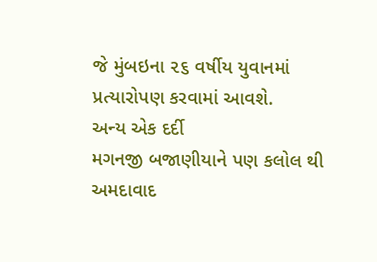જે મુંબઇના ૨૬ વર્ષીય યુવાનમાં પ્રત્યારોપણ કરવામાં આવશે.
અન્ય એક દર્દી
મગનજી બજાણીયાને પણ કલોલ થી અમદાવાદ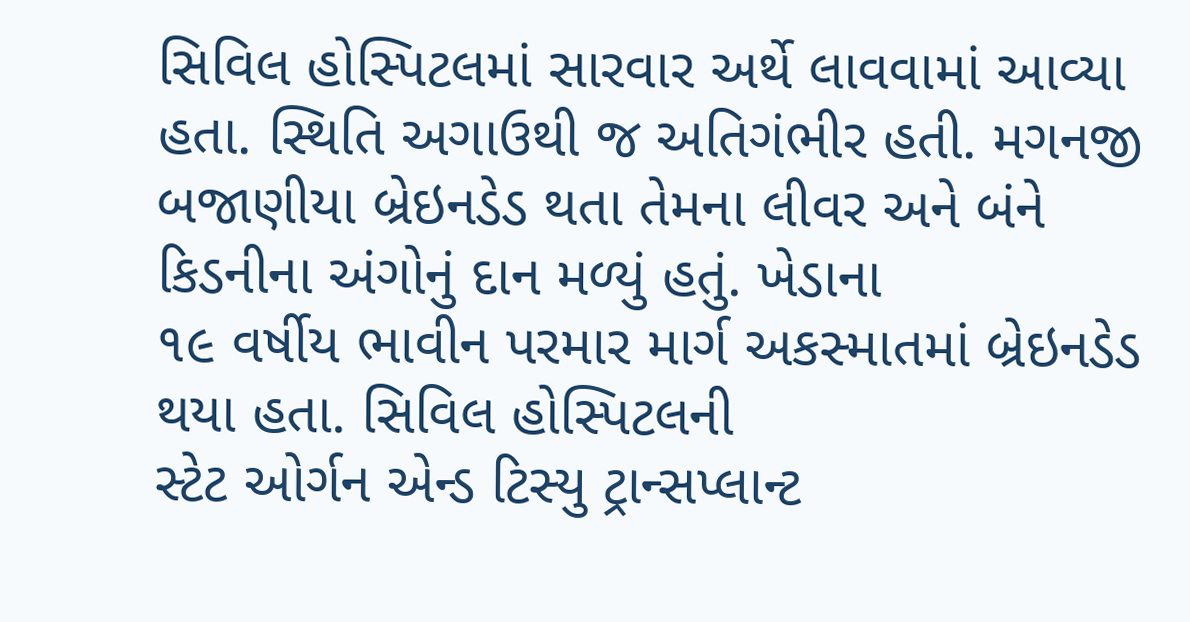સિવિલ હોસ્પિટલમાં સારવાર અર્થે લાવવામાં આવ્યા
હતા. સ્થિતિ અગાઉથી જ અતિગંભીર હતી. મગનજી બજાણીયા બ્રેઇનડેડ થતા તેમના લીવર અને બંને
કિડનીના અંગોનું દાન મળ્યું હતું. ખેડાના
૧૯ વર્ષીય ભાવીન પરમાર માર્ગ અકસ્માતમાં બ્રેઇનડેડ થયા હતા. સિવિલ હોસ્પિટલની
સ્ટેટ ઓર્ગન એન્ડ ટિસ્યુ ટ્રાન્સપ્લાન્ટ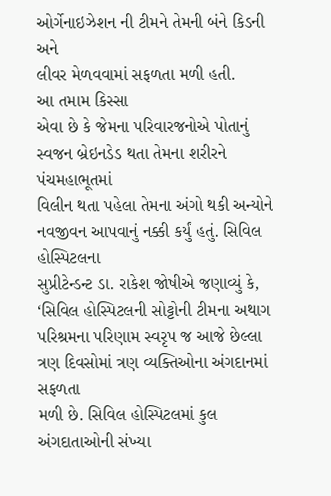ઓર્ગેનાઇઝેશન ની ટીમને તેમની બંને કિડની અને
લીવર મેળવવામાં સફળતા મળી હતી.
આ તમામ કિસ્સા
એવા છે કે જેમના પરિવારજનોએ પોતાનું સ્વજન બ્રેઇનડેડ થતા તેમના શરીરને પંચમહાભૂતમાં
વિલીન થતા પહેલા તેમના અંગો થકી અન્યોને નવજીવન આપવાનું નક્કી કર્યું હતું. સિવિલ હોસ્પિટલના
સુપ્રીટેન્ડન્ટ ડા. રાકેશ જોષીએ જણાવ્યું કે, ‘સિવિલ હોસ્પિટલની સોટ્ટોની ટીમના અથાગ
પરિશ્રમના પરિણામ સ્વરૃપ જ આજે છેલ્લા ત્રણ દિવસોમાં ત્રણ વ્યક્તિઓના અંગદાનમાં સફળતા
મળી છે. સિવિલ હોસ્પિટલમાં કુલ અંગદાતાઓની સંખ્યા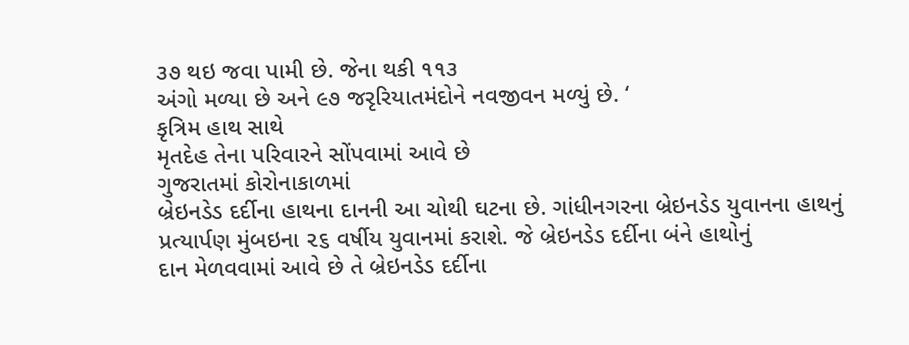૩૭ થઇ જવા પામી છે. જેના થકી ૧૧૩
અંગો મળ્યા છે અને ૯૭ જરૃરિયાતમંદોને નવજીવન મળ્યું છે. ‘
કૃત્રિમ હાથ સાથે
મૃતદેહ તેના પરિવારને સોંપવામાં આવે છે
ગુજરાતમાં કોરોનાકાળમાં
બ્રેઇનડેડ દર્દીના હાથના દાનની આ ચોથી ઘટના છે. ગાંધીનગરના બ્રેઇનડેડ યુવાનના હાથનું
પ્રત્યાર્પણ મુંબઇના ૨૬ વર્ષીય યુવાનમાં કરાશે. જે બ્રેઇનડેડ દર્દીના બંને હાથોનું
દાન મેળવવામાં આવે છે તે બ્રેઇનડેડ દર્દીના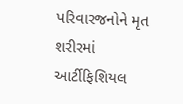પરિવારજનોને મૃત શરીરમાં આર્ટીફિશિયલ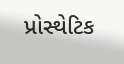પ્રોસ્થેટિક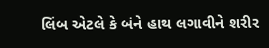લિંબ એટલે કે બંને હાથ લગાવીને શરીર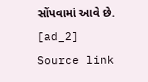સોંપવામાં આવે છે.
[ad_2]
Source link